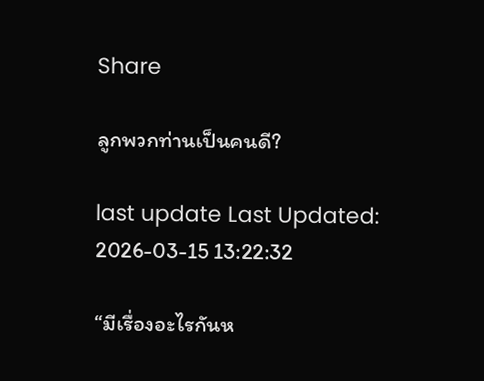Share

ลูกพวกท่านเป็นคนดี?

last update Last Updated: 2026-03-15 13:22:32

“มีเรื่องอะไรกันห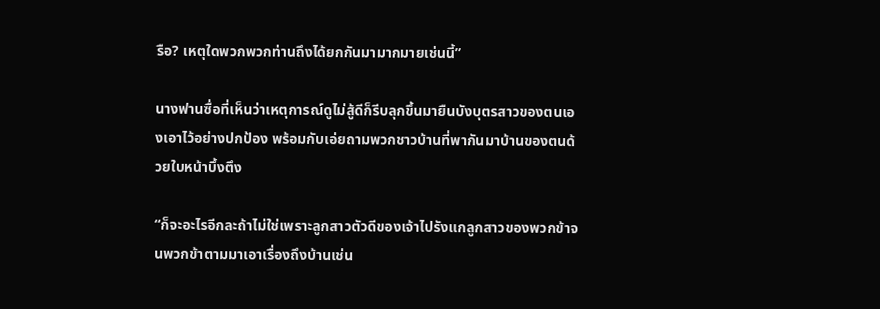รือ? เหตุใดพวกพวกท่านถึงได้ยกกันมามากมายเช่นนี้”

นางฟานซื่อที่เห็นว่าเหตุการณ์ดูไม่สู้ดีก็รีบลุกขึ้นมายืนบังบุตรสาวของตนเองเอาไว้อย่างปกป้อง พร้อมกับเอ่ยถามพวกชาวบ้านที่พากันมาบ้านของตนด้วยใบหน้าบึ้งตึง

“ก็จะอะไรอีกละถ้าไม่ใช่เพราะลูกสาวตัวดีของเจ้าไปรังแกลูกสาวของพวกข้าจนพวกข้าตามมาเอาเรื่องถึงบ้านเช่น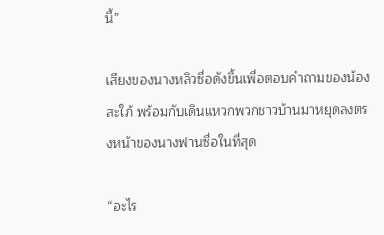นี้”

เสียงของนางหลิวซื่อดังขึ้นเพื่อตอบคำถามของน้องสะใภ้ พร้อมกับเดินแหวกพวกชาวบ้านมาหยุดลงตรงหน้าของนางฟานซื่อในที่สุด

“อะไร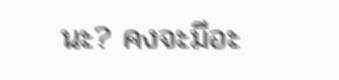นะ? คงจะมีอะ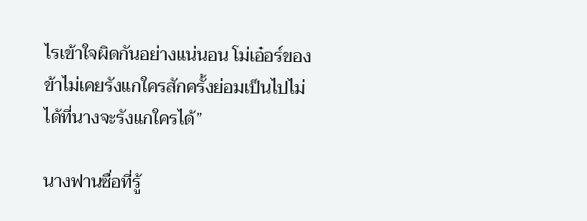ไรเข้าใจผิดกันอย่างแน่นอน โม่เอ๋อร์ของข้าไม่เคยรังแกใครสักครั้งย่อมเป็นไปไม่ได้ที่นางจะรังแกใครได้”

นางฟานซื่อที่รู้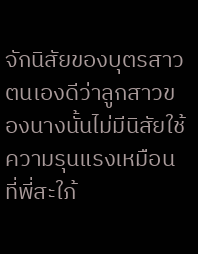จักนิสัยของบุตรสาวตนเองดีว่าลูกสาวของนางนั้นไม่มีนิสัยใช้ความรุนแรงเหมือนที่พี่สะใภ้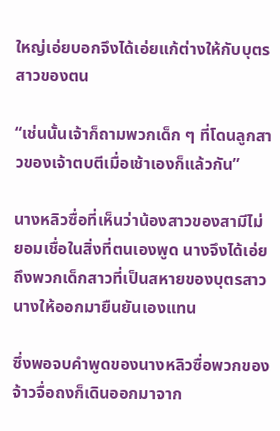ใหญ่เอ่ยบอกจึงได้เอ่ยแก้ต่างให้กับบุตรสาวของตน

“เช่นนั้นเจ้าก็ถามพวกเด็ก ๆ ที่โดนลูกสาวของเจ้าตบตีเมื่อเช้าเองก็แล้วกัน”

นางหลิวซื่อที่เห็นว่าน้องสาวของสามีไม่ยอมเชื่อในสิ่งที่ตนเองพูด นางจึงได้เอ่ยถึงพวกเด็กสาวที่เป็นสหายของบุตรสาวนางให้ออกมายืนยันเองแทน

ซึ่งพอจบคำพูดของนางหลิวซื่อพวกของจ้าวจื่อถงก็เดินออกมาจาก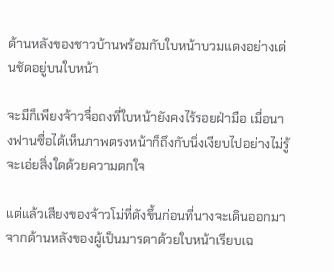ด้านหลังของชาวบ้านพร้อมกับใบหน้าบวมแดงอย่างเด่นชัดอยู่บนใบหน้า

จะมีก็เพียงจ้าวจื่อถงที่ใบหน้ายังคงไร้รอยฝ่ามือ เมื่อนางฟานซื่อได้เห็นภาพตรงหน้าก็ถึงกับนิ่งเงียบไปอย่างไม่รู้จะเอ่ยสิ่งใดด้วยความตกใจ

แต่แล้วเสียงของจ้าวโม่ที่ดังขึ้นก่อนที่นางจะเดินออกมาจากด้านหลังของผู้เป็นมารดาด้วยใบหน้าเรียบเฉ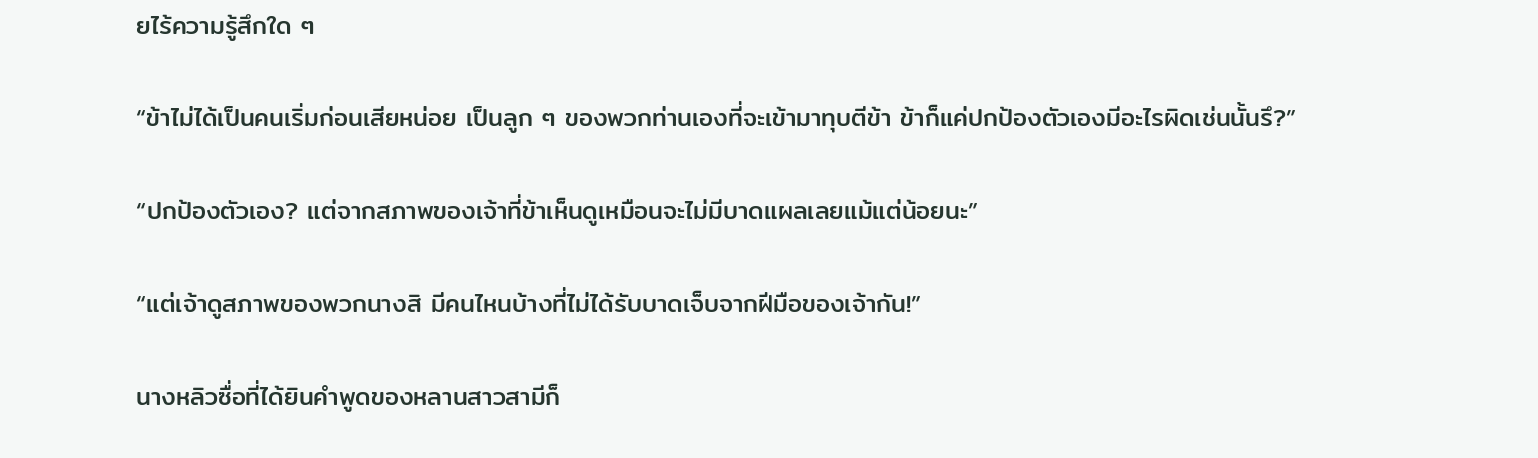ยไร้ความรู้สึกใด ๆ

“ข้าไม่ได้เป็นคนเริ่มก่อนเสียหน่อย เป็นลูก ๆ ของพวกท่านเองที่จะเข้ามาทุบตีข้า ข้าก็แค่ปกป้องตัวเองมีอะไรผิดเช่นนั้นรึ?”

“ปกป้องตัวเอง? แต่จากสภาพของเจ้าที่ข้าเห็นดูเหมือนจะไม่มีบาดแผลเลยแม้แต่น้อยนะ”

“แต่เจ้าดูสภาพของพวกนางสิ มีคนไหนบ้างที่ไม่ได้รับบาดเจ็บจากฝีมือของเจ้ากัน!”

นางหลิวซื่อที่ได้ยินคำพูดของหลานสาวสามีก็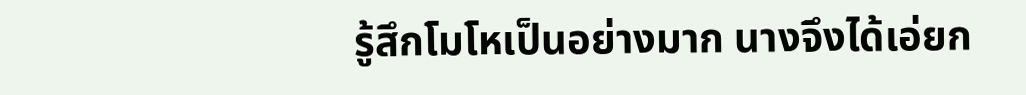รู้สึกโมโหเป็นอย่างมาก นางจึงได้เอ่ยก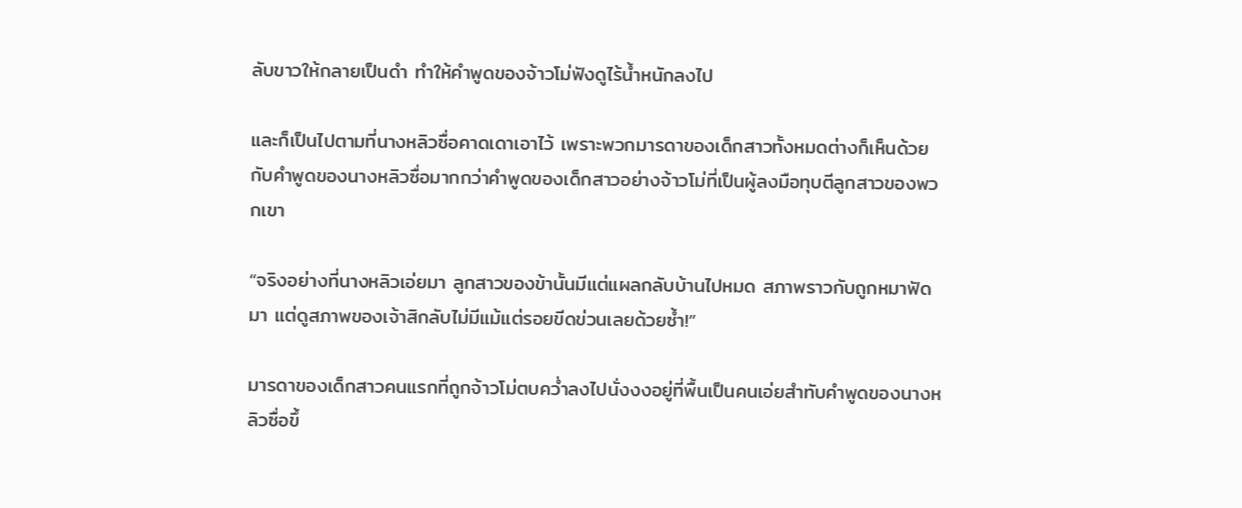ลับขาวให้กลายเป็นดำ ทำให้คำพูดของจ้าวโม่ฟังดูไร้น้ำหนักลงไป

และก็เป็นไปตามที่นางหลิวซื่อคาดเดาเอาไว้ เพราะพวกมารดาของเด็กสาวทั้งหมดต่างก็เห็นด้วยกับคำพูดของนางหลิวซื่อมากกว่าคำพูดของเด็กสาวอย่างจ้าวโม่ที่เป็นผู้ลงมือทุบตีลูกสาวของพวกเขา

“จริงอย่างที่นางหลิวเอ่ยมา ลูกสาวของข้านั้นมีแต่แผลกลับบ้านไปหมด สภาพราวกับถูกหมาฟัดมา แต่ดูสภาพของเจ้าสิกลับไม่มีแม้แต่รอยขีดข่วนเลยด้วยซ้ำ!”

มารดาของเด็กสาวคนแรกที่ถูกจ้าวโม่ตบคว่ำลงไปนั่งงงอยู่ที่พื้นเป็นคนเอ่ยสำทับคำพูดของนางหลิวซื่อขึ้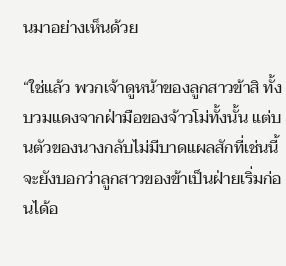นมาอย่างเห็นด้วย

“ใช่แล้ว พวกเจ้าดูหน้าของลูกสาวข้าสิ ทั้งบวมแดงจากฝ่ามือของจ้าวโม่ทั้งนั้น แต่บนตัวของนางกลับไม่มีบาดแผลสักที่เช่นนี้จะยังบอกว่าลูกสาวของข้าเป็นฝ่ายเริ่มก่อนได้อ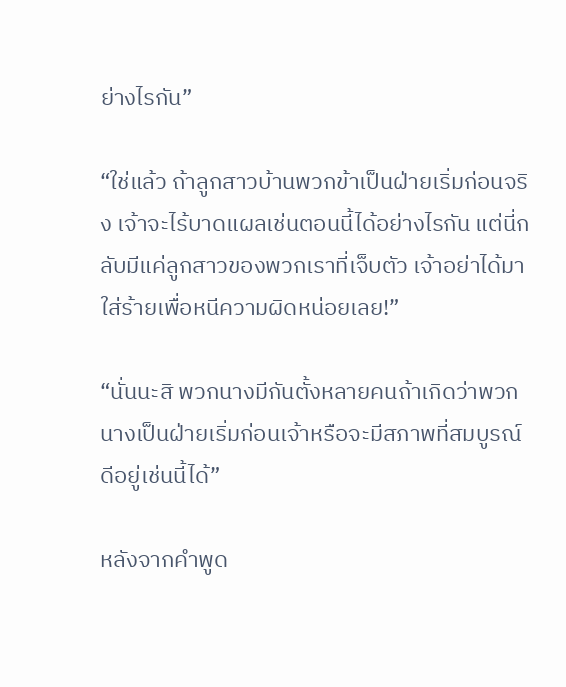ย่างไรกัน”

“ใช่แล้ว ถ้าลูกสาวบ้านพวกข้าเป็นฝ่ายเริ่มก่อนจริง เจ้าจะไร้บาดแผลเช่นตอนนี้ได้อย่างไรกัน แต่นี่กลับมีแค่ลูกสาวของพวกเราที่เจ็บตัว เจ้าอย่าได้มาใส่ร้ายเพื่อหนีความผิดหน่อยเลย!”

“นั่นนะสิ พวกนางมีกันตั้งหลายคนถ้าเกิดว่าพวกนางเป็นฝ่ายเริ่มก่อนเจ้าหรือจะมีสภาพที่สมบูรณ์ดีอยู่เช่นนี้ได้”

หลังจากคำพูด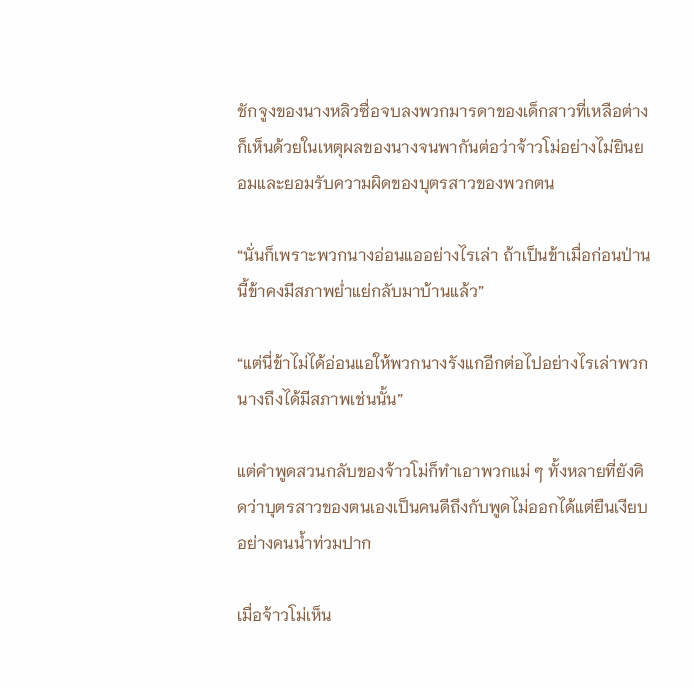ชักจูงของนางหลิวซื่อจบลงพวกมารดาของเด็กสาวที่เหลือต่างก็เห็นด้วยในเหตุผลของนางจนพากันต่อว่าจ้าวโม่อย่างไม่ยินยอมและยอมรับความผิดของบุตรสาวของพวกตน

“นั่นก็เพราะพวกนางอ่อนแออย่างไรเล่า ถ้าเป็นข้าเมื่อก่อนป่านนี้ข้าคงมีสภาพย่ำแย่กลับมาบ้านแล้ว”

“แต่นี่ข้าไม่ได้อ่อนแอให้พวกนางรังแกอีกต่อไปอย่างไรเล่าพวกนางถึงได้มีสภาพเช่นนั้น”

แต่คำพูดสวนกลับของจ้าวโม่ก็ทำเอาพวกแม่ ๆ ทั้งหลายที่ยังคิดว่าบุตรสาวของตนเองเป็นคนดีถึงกับพูดไม่ออกได้แต่ยืนเงียบอย่างคนน้ำท่วมปาก

เมื่อจ้าวโม่เห็น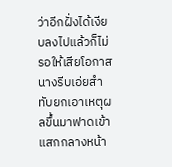ว่าอีกฝั่งได้เงียบลงไปแล้วก็ไม่รอให้เสียโอกาสนางรีบเอ่ยสำทับยกเอาเหตุผลขึ้นมาฟาดเข้าแสกกลางหน้า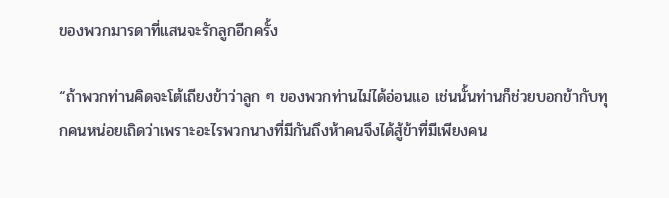ของพวกมารดาที่แสนจะรักลูกอีกครั้ง

“ถ้าพวกท่านคิดจะโต้เถียงข้าว่าลูก ๆ ของพวกท่านไม่ได้อ่อนแอ เช่นนั้นท่านก็ช่วยบอกข้ากับทุกคนหน่อยเถิดว่าเพราะอะไรพวกนางที่มีกันถึงห้าคนจึงได้สู้ข้าที่มีเพียงคน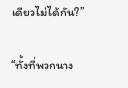เดียวไม่ได้กัน?”

“ทั้งที่พวกนาง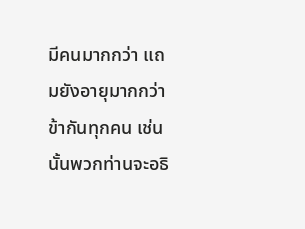มีคนมากกว่า แถมยังอายุมากกว่าข้ากันทุกคน เช่นนั้นพวกท่านจะอธิ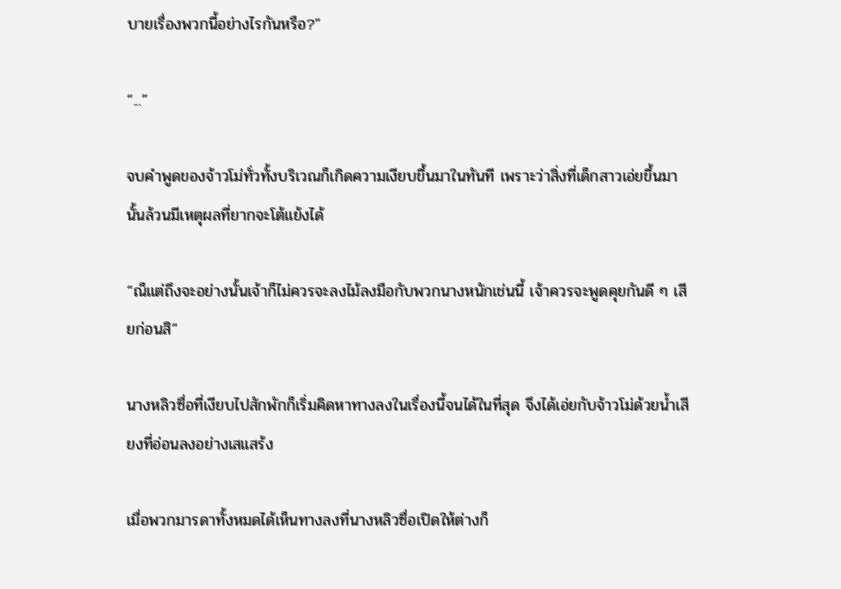บายเรื่องพวกนี้อย่างไรกันหรือ?”

“...”

จบคำพูดของจ้าวโม่ทั่วทั้งบริเวณก็เกิดความเงียบขึ้นมาในทันที เพราะว่าสิ่งที่เด็กสาวเอ่ยขึ้นมานั้นล้วนมีเหตุผลที่ยากจะโต้แย้งได้

“ณ็แต่ถึงจะอย่างนั้นเจ้าก็ไม่ควรจะลงไม้ลงมือกับพวกนางหนักเช่นนี้ เจ้าควรจะพูดคุยกันดี ๆ เสียก่อนสิ”

นางหลิวซื่อที่เงียบไปสักพักก็เริ่มคิดหาทางลงในเรื่องนี้จนได้ในที่สุด จึงได้เอ่ยกับจ้าวโม่ด้วยน้ำเสียงที่อ่อนลงอย่างเสแสร้ง

เมื่อพวกมารดาทั้งหมดได้เห็นทางลงที่นางหลิวซื่อเปิดให้ต่างก็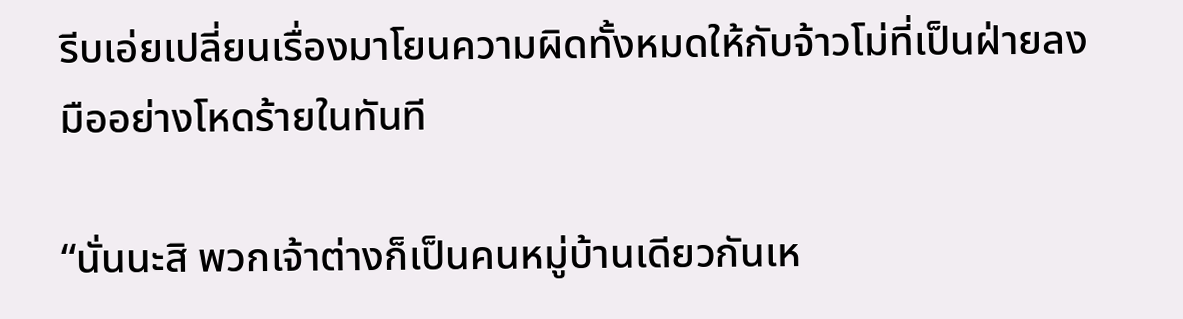รีบเอ่ยเปลี่ยนเรื่องมาโยนความผิดทั้งหมดให้กับจ้าวโม่ที่เป็นฝ่ายลงมืออย่างโหดร้ายในทันที

“นั่นนะสิ พวกเจ้าต่างก็เป็นคนหมู่บ้านเดียวกันเห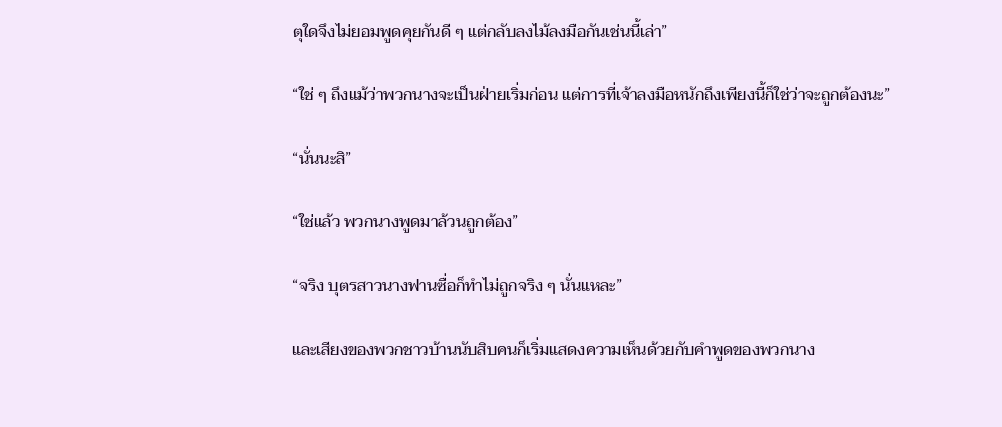ตุใดจึงไม่ยอมพูดคุยกันดี ๆ แต่กลับลงไม้ลงมือกันเช่นนี้เล่า”

“ใช่ ๆ ถึงแม้ว่าพวกนางจะเป็นฝ่ายเริ่มก่อน แต่การที่เจ้าลงมือหนักถึงเพียงนี้ก็ใช่ว่าจะถูกต้องนะ”

“นั่นนะสิ”

“ใช่แล้ว พวกนางพูดมาล้วนถูกต้อง”

“จริง บุตรสาวนางฟานซื่อก็ทำไม่ถูกจริง ๆ นั่นแหละ”

และเสียงของพวกชาวบ้านนับสิบคนก็เริ่มแสดงความเห็นด้วยกับคำพูดของพวกนาง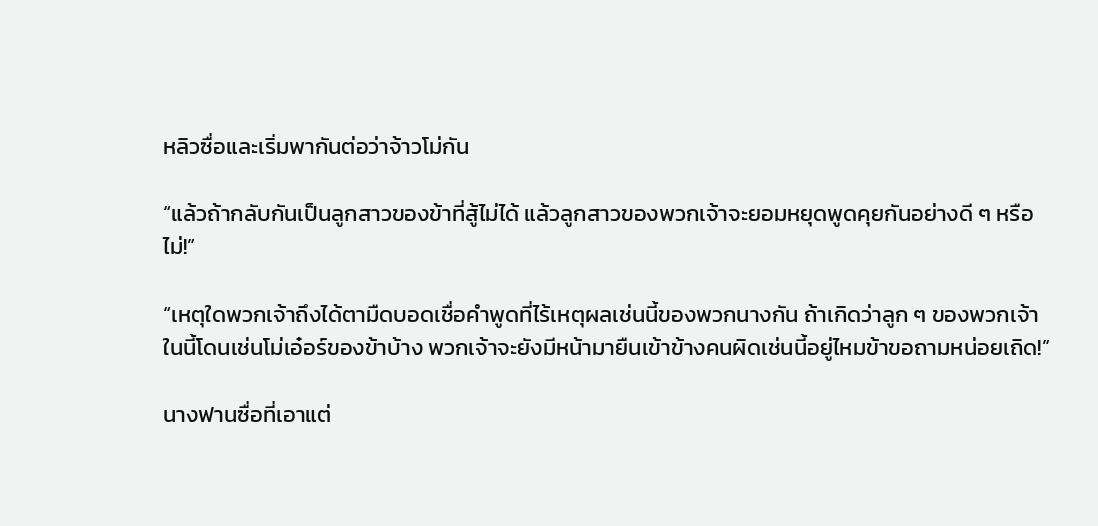หลิวซื่อและเริ่มพากันต่อว่าจ้าวโม่กัน

“แล้วถ้ากลับกันเป็นลูกสาวของข้าที่สู้ไม่ได้ แล้วลูกสาวของพวกเจ้าจะยอมหยุดพูดคุยกันอย่างดี ๆ หรือไม่!”

“เหตุใดพวกเจ้าถึงได้ตามืดบอดเชื่อคำพูดที่ไร้เหตุผลเช่นนี้ของพวกนางกัน ถ้าเกิดว่าลูก ๆ ของพวกเจ้าในนี้โดนเช่นโม่เอ๋อร์ของข้าบ้าง พวกเจ้าจะยังมีหน้ามายืนเข้าข้างคนผิดเช่นนี้อยู่ไหมข้าขอถามหน่อยเถิด!”

นางฟานซื่อที่เอาแต่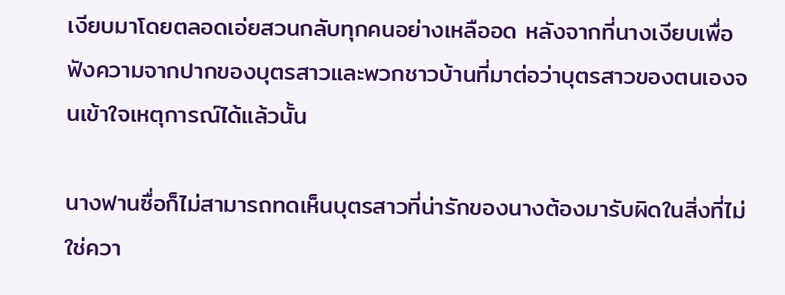เงียบมาโดยตลอดเอ่ยสวนกลับทุกคนอย่างเหลืออด หลังจากที่นางเงียบเพื่อฟังความจากปากของบุตรสาวและพวกชาวบ้านที่มาต่อว่าบุตรสาวของตนเองจนเข้าใจเหตุการณ์ได้แล้วนั้น

นางฟานซื่อก็ไม่สามารถทดเห็นบุตรสาวที่น่ารักของนางต้องมารับผิดในสิ่งที่ไม่ใช่ควา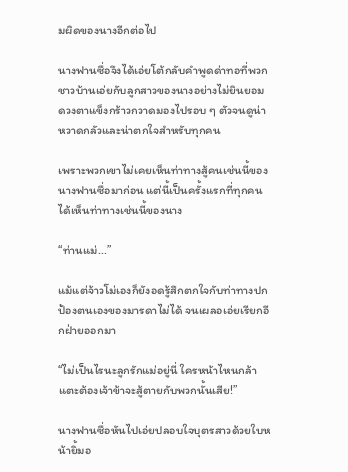มผิดของนางอีกต่อไป

นางฟานซื่อจึงได้เอ่ยโต้กลับคำพูดด่าทอที่พวกชาวบ้านเอ่ยกับลูกสาวของนางอย่างไม่ยินยอม ดวงตาแข็งกร้าวกวาดมองไปรอบ ๆ ตัวจนดูน่าหวาดกลัวและน่าตกใจสำหรับทุกคน

เพราะพวกเขาไม่เคยเห็นท่าทางสู้คนเช่นนี้ของนางฟานซื่อมาก่อน แต่นี้เป็นครั้งแรกที่ทุกคนได้เห็นท่าทางเช่นนี้ของนาง

“ท่านแม่...”

แม้แต่จ้าวโม่เองก็ยังอดรู้สึกตกใจกับท่าทางปกป้องตนเองของมารดาไม่ได้ จนเผลอเอ่ยเรียกอีกฝ่ายออกมา

“ไม่เป็นไรนะลูกรักแม่อยู่นี่ ใครหน้าไหนกล้าแตะต้องเจ้าข้าจะสู้ตายกับพวกนั้นเสีย!”

นางฟานซื่อหันไปเอ่ยปลอบใจบุตรสาวด้วยใบหน้ายิ้มอ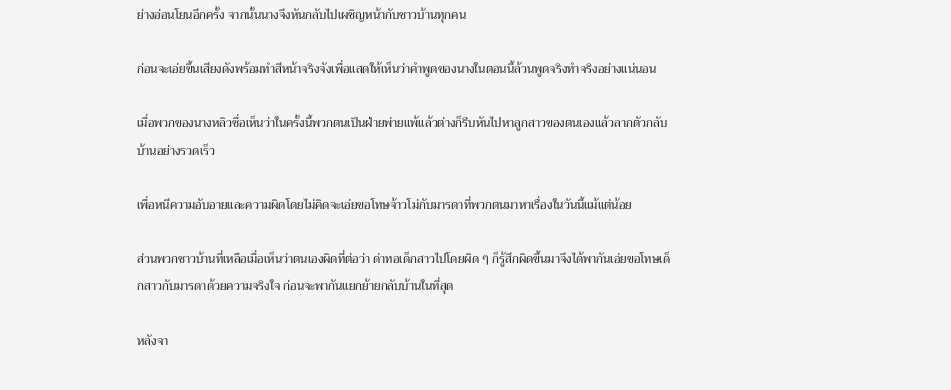ย่างอ่อนโยนอีกครั้ง จากนั้นนางจึงหันกลับไปเผชิญหน้ากับชาวบ้านทุกคน

ก่อนจะเอ่ยขึ้นเสียงดังพร้อมทำสีหน้าจริงจังเพื่อแสดให้เห็นว่าคำพูดของนางในตอนนี้ล้วนพูดจริงทำจริงอย่างแน่นอน

เมื่อพวกของนางหลิวซื่อเห็นว่าในครั้งนี้พวกตนเป็นฝ่ายพ่ายแพ้แล้วต่างก็รีบหันไปหาลูกสาวของตนเองแล้วลากตัวกลับบ้านอย่างรวดเร็ว

เพื่อหนีความอับอายและความผิดโดยไม่คิดจะเอ่ยขอโทษจ้าวโม่กับมารดาที่พวกตนมาหาเรื่องในวันนี้แม้แต่น้อย

ส่วนพวกชาวบ้านที่เหลือเมื่อเห็นว่าตนเองผิดที่ต่อว่า ด่าทอเด็กสาวไปโดยผิด ๆ ก็รู้สึกผิดขึ้นมาจึงได้พากันเอ่ยขอโทษเด็กสาวกับมารดาด้วยความจริงใจ ก่อนจะพากันแยกย้ายกลับบ้านในที่สุด

หลังจา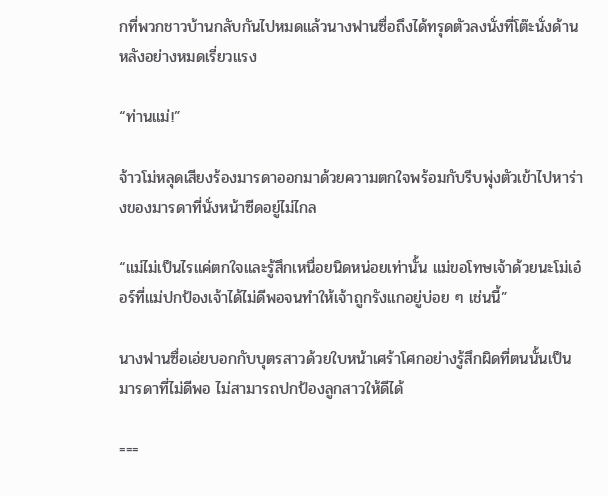กที่พวกชาวบ้านกลับกันไปหมดแล้วนางฟานซื่อถึงได้ทรุดตัวลงนั่งที่โต๊ะนั่งด้านหลังอย่างหมดเรี่ยวแรง

“ท่านแม่!”

จ้าวโม่หลุดเสียงร้องมารดาออกมาด้วยความตกใจพร้อมกับรีบพุ่งตัวเข้าไปหาร่างของมารดาที่นั่งหน้าซีดอยู่ไม่ไกล

“แม่ไม่เป็นไรแค่ตกใจและรู้สึกเหนื่อยนิดหน่อยเท่านั้น แม่ขอโทษเจ้าด้วยนะโม่เอ๋อร์ที่แม่ปกป้องเจ้าได้ไม่ดีพอจนทำให้เจ้าถูกรังแกอยู่บ่อย ๆ เช่นนี้”

นางฟานซื่อเอ่ยบอกกับบุตรสาวด้วยใบหน้าเศร้าโศกอย่างรู้สึกผิดที่ตนนั้นเป็นมารดาที่ไม่ดีพอ ไม่สามารถปกป้องลูกสาวให้ดีได้

===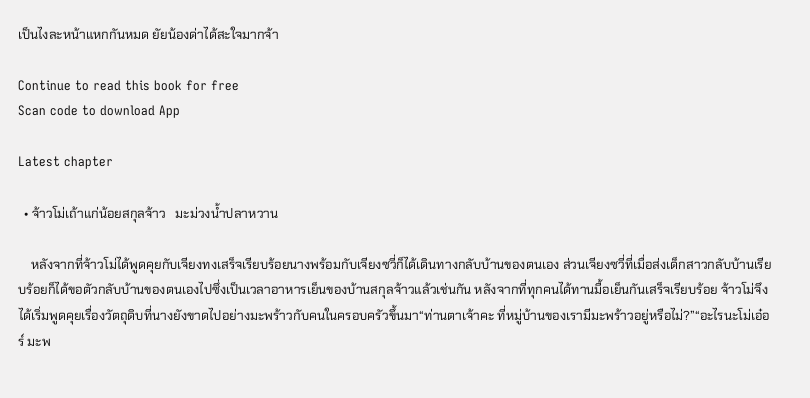เป็นไงละหน้าแหกกันหมด ยัยน้องด่าได้สะใจมากจ้า

Continue to read this book for free
Scan code to download App

Latest chapter

  • จ้าวโม่เถ้าแก่น้อยสกุลจ้าว   มะม่วงน้ำปลาหวาน

    หลังจากที่จ้าวโม่ได้พูดคุยกับเจียงทงเสร็จเรียบร้อยนางพร้อมกับเจียงซวี่ก็ได้เดินทางกลับบ้านของตนเอง ส่วนเจียงซวี่ที่เมื่อส่งเด็กสาวกลับบ้านเรียบร้อยก็ได้ขอตัวกลับบ้านของตนเองไปซึ่งเป็นเวลาอาหารเย็นของบ้านสกุลจ้าวแล้วเช่นกัน หลังจากที่ทุกคนได้ทานมื้อเย็นกันเสร็จเรียบร้อย จ้าวโม่จึงได้เริ่มพูดคุยเรื่องวัตถุดิบที่นางยังขาดไปอย่างมะพร้าวกับคนในครอบครัวขึ้นมา“ท่านตาเจ้าคะ ที่หมู่บ้านของเรามีมะพร้าวอยู่หรือไม่?”“อะไรนะโม่เอ๋อร์ มะพ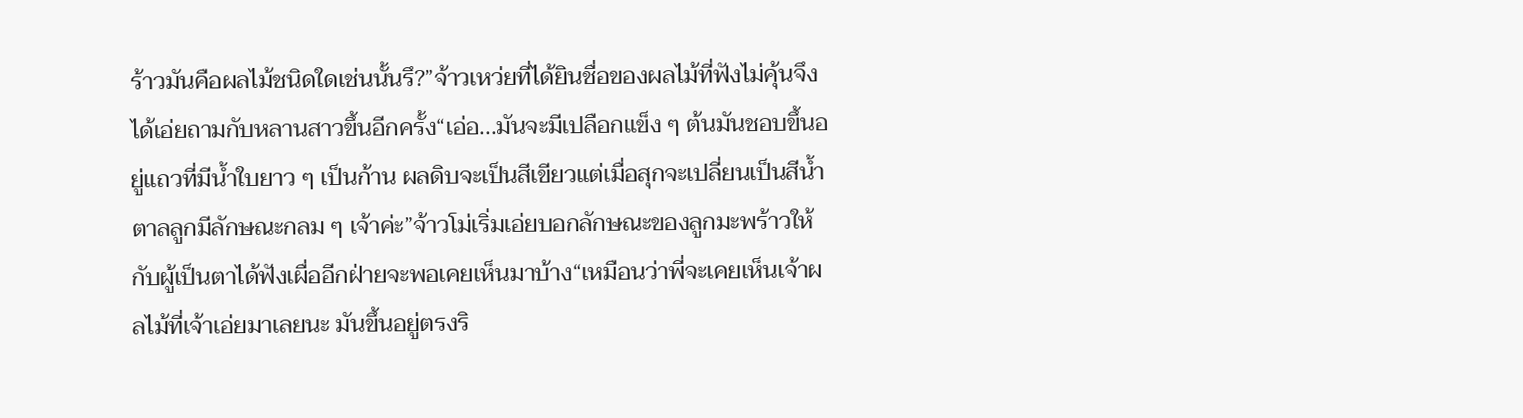ร้าวมันคือผลไม้ชนิดใดเช่นนั้นรึ?”จ้าวเหว่ยที่ได้ยินชื่อของผลไม้ที่ฟังไม่คุ้นจึงได้เอ่ยถามกับหลานสาวขึ้นอีกครั้ง“เอ่อ...มันจะมีเปลือกแข็ง ๆ ต้นมันชอบขึ้นอยู่แถวที่มีน้ำใบยาว ๆ เป็นก้าน ผลดิบจะเป็นสีเขียวแต่เมื่อสุกจะเปลี่ยนเป็นสีน้ำตาลลูกมีลักษณะกลม ๆ เจ้าค่ะ”จ้าวโม่เริ่มเอ่ยบอกลักษณะของลูกมะพร้าวให้กับผู้เป็นตาได้ฟังเผื่ออีกฝ่ายจะพอเคยเห็นมาบ้าง“เหมือนว่าพี่จะเคยเห็นเจ้าผลไม้ที่เจ้าเอ่ยมาเลยนะ มันขึ้นอยู่ตรงริ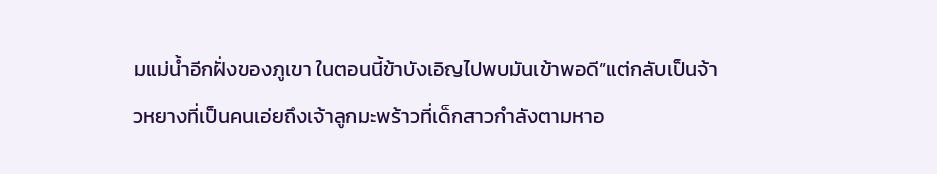มแม่น้ำอีกฝั่งของภูเขา ในตอนนี้ข้าบังเอิญไปพบมันเข้าพอดี”แต่กลับเป็นจ้าวหยางที่เป็นคนเอ่ยถึงเจ้าลูกมะพร้าวที่เด็กสาวกำลังตามหาอ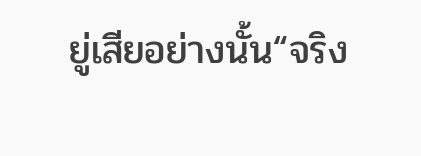ยู่เสียอย่างนั้น“จริง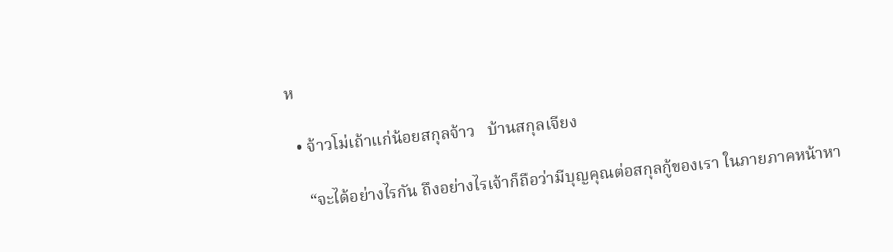ห

  • จ้าวโม่เถ้าแก่น้อยสกุลจ้าว   บ้านสกุลเจียง

    “จะได้อย่างไรกัน ถึงอย่างไรเจ้าก็ถือว่ามีบุญคุณต่อสกุลกู้ของเรา ในภายภาคหน้าหา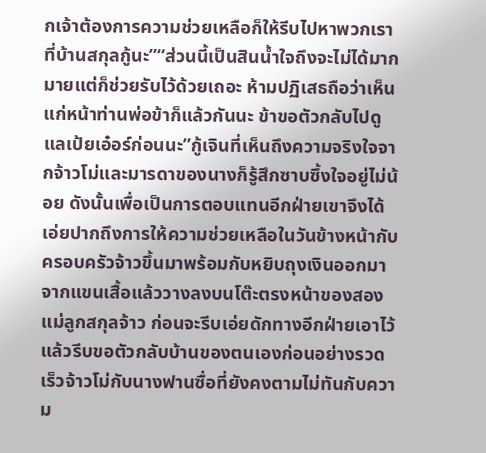กเจ้าต้องการความช่วยเหลือก็ให้รีบไปหาพวกเราที่บ้านสกุลกู้นะ”“ส่วนนี้เป็นสินน้ำใจถึงจะไม่ได้มากมายแต่ก็ช่วยรับไว้ด้วยเถอะ ห้ามปฏิเสธถือว่าเห็นแก่หน้าท่านพ่อข้าก็แล้วกันนะ ข้าขอตัวกลับไปดูแลเป้ยเอ๋อร์ก่อนนะ”กู้เจินที่เห็นถึงความจริงใจจากจ้าวโม่และมารดาของนางก็รู้สึกซาบซึ้งใจอยู่ไม่น้อย ดังนั้นเพื่อเป็นการตอบแทนอีกฝ่ายเขาจึงได้เอ่ยปากถึงการให้ความช่วยเหลือในวันข้างหน้ากับครอบครัวจ้าวขึ้นมาพร้อมกับหยิบถุงเงินออกมาจากแขนเสื้อแล้ววางลงบนโต๊ะตรงหน้าของสองแม่ลูกสกุลจ้าว ก่อนจะรีบเอ่ยดักทางอีกฝ่ายเอาไว้แล้วรีบขอตัวกลับบ้านของตนเองก่อนอย่างรวดเร็วจ้าวโม่กับนางฟานซื่อที่ยังคงตามไม่ทันกับความ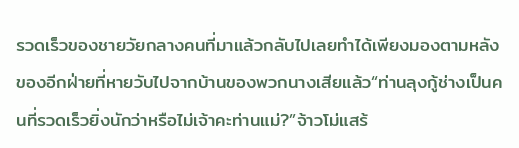รวดเร็วของชายวัยกลางคนที่มาแล้วกลับไปเลยทำได้เพียงมองตามหลังของอีกฝ่ายที่หายวับไปจากบ้านของพวกนางเสียแล้ว“ท่านลุงกู้ช่างเป็นคนที่รวดเร็วยิ่งนักว่าหรือไม่เจ้าคะท่านแม่?”จ้าวโม่แสร้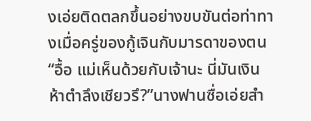งเอ่ยติดตลกขึ้นอย่างขบขันต่อท่าทางเมื่อครู่ของกู้เจินกับมารดาของตน“อื้อ แม่เห็นด้วยกับเจ้านะ นี่มันเงินห้าตำลึงเชียวรึ?”นางฟานซื่อเอ่ยสำ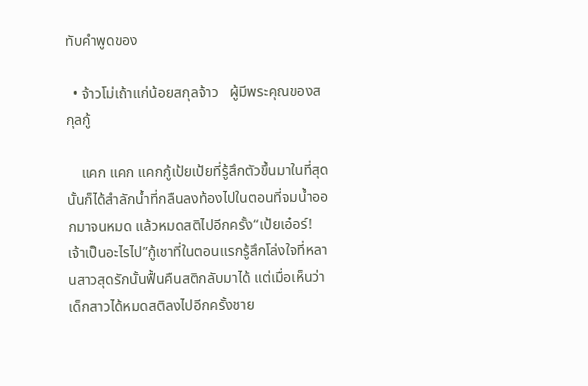ทับคำพูดของ

  • จ้าวโม่เถ้าแก่น้อยสกุลจ้าว   ผู้มีพระคุณของสกุลกู้

    แคก แคก แคกกู้เป้ยเป้ยที่รู้สึกตัวขึ้นมาในที่สุดนั้นก็ได้สำลักน้ำที่กลืนลงท้องไปในตอนที่จมน้ำออกมาจนหมด แล้วหมดสติไปอีกครั้ง“เป้ยเอ๋อร์! เจ้าเป็นอะไรไป”กู้เชาที่ในตอนแรกรู้สึกโล่งใจที่หลานสาวสุดรักนั้นฟื้นคืนสติกลับมาได้ แต่เมื่อเห็นว่าเด็กสาวได้หมดสติลงไปอีกครั้งชาย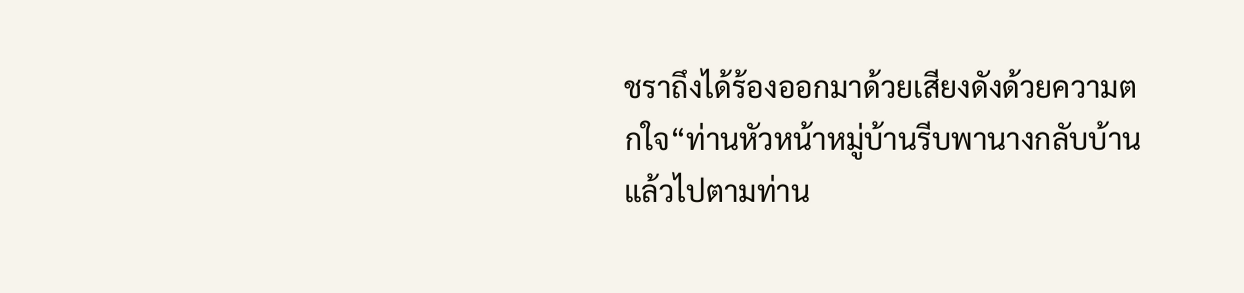ชราถึงได้ร้องออกมาด้วยเสียงดังด้วยความตกใจ“ท่านหัวหน้าหมู่บ้านรีบพานางกลับบ้านแล้วไปตามท่าน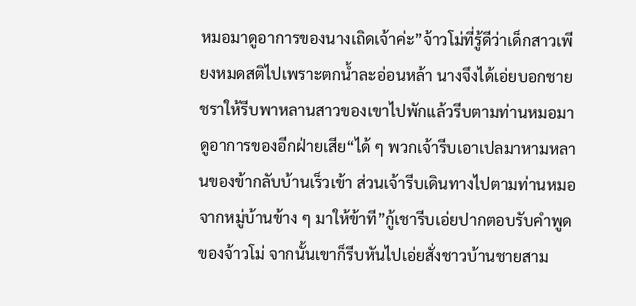หมอมาดูอาการของนางเถิดเจ้าค่ะ”จ้าวโม่ที่รู้ดีว่าเด็กสาวเพียงหมดสติไปเพราะตกน้ำละอ่อนหล้า นางจึงได้เอ่ยบอกชายชราให้รีบพาหลานสาวของเขาไปพักแล้วรีบตามท่านหมอมาดูอาการของอีกฝ่ายเสีย“ได้ ๆ พวกเจ้ารีบเอาเปลมาหามหลานของข้ากลับบ้านเร็วเข้า ส่วนเจ้ารีบเดินทางไปตามท่านหมอจากหมู่บ้านข้าง ๆ มาให้ข้าที”กู้เชารีบเอ่ยปากตอบรับคำพูดของจ้าวโม่ จากนั้นเขาก็รีบหันไปเอ่ยสั่งชาวบ้านชายสาม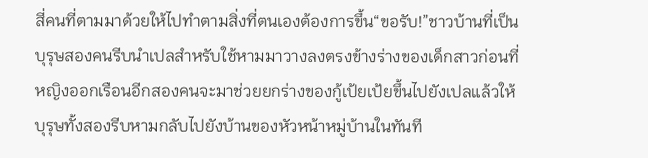สี่คนที่ตามมาด้วยให้ไปทำตามสิ่งที่ตนเองต้องการขึ้น“ขอรับ!”ชาวบ้านที่เป็นบุรุษสองคนรีบนำเปลสำหรับใช้หามมาวางลงตรงข้างร่างของเด็กสาวก่อนที่หญิงออกเรือนอีกสองคนจะมาช่วยยกร่างของกู้เป้ยเป้ยขึ้นไปยังเปลแล้วให้บุรุษทั้งสองรีบหามกลับไปยังบ้านของหัวหน้าหมู่บ้านในทันที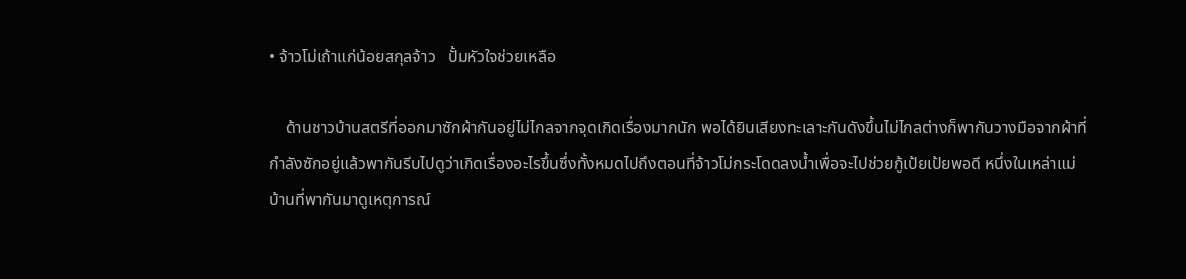• จ้าวโม่เถ้าแก่น้อยสกุลจ้าว   ปั้มหัวใจช่วยเหลือ

    ด้านชาวบ้านสตรีที่ออกมาซักผ้ากันอยู่ไม่ไกลจากจุดเกิดเรื่องมากนัก พอได้ยินเสียงทะเลาะกันดังขึ้นไม่ไกลต่างก็พากันวางมือจากผ้าที่กำลังซักอยู่แล้วพากันรีบไปดูว่าเกิดเรื่องอะไรขึ้นซึ่งทั้งหมดไปถึงตอนที่จ้าวโม่กระโดดลงน้ำเพื่อจะไปช่วยกู้เป้ยเป้ยพอดี หนึ่งในเหล่าแม่บ้านที่พากันมาดูเหตุการณ์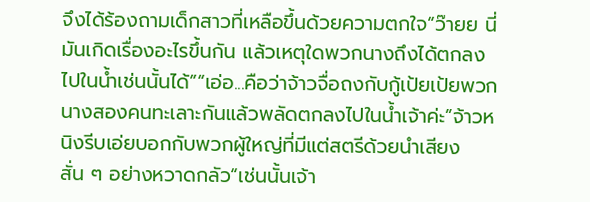จึงได้ร้องถามเด็กสาวที่เหลือขึ้นด้วยความตกใจ“ว๊ายย นี่มันเกิดเรื่องอะไรขึ้นกัน แล้วเหตุใดพวกนางถึงได้ตกลงไปในน้ำเช่นนั้นได้”“เอ่อ...คือว่าจ้าวจื่อถงกับกู้เป้ยเป้ยพวกนางสองคนทะเลาะกันแล้วพลัดตกลงไปในน้ำเจ้าค่ะ”จ้าวหนิงรีบเอ่ยบอกกับพวกผู้ใหญ่ที่มีแต่สตรีด้วยนำเสียงสั่น ๆ อย่างหวาดกลัว“เช่นนั้นเจ้า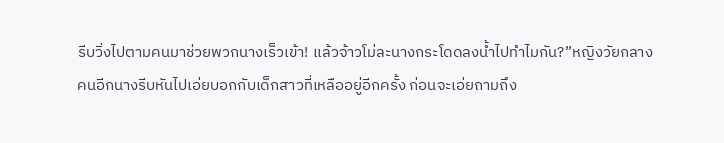รีบวิ่งไปตามคนมาช่วยพวกนางเร็วเข้า! แล้วจ้าวโม่ละนางกระโดดลงน้ำไปทำไมกัน?”หญิงวัยกลางคนอีกนางรีบหันไปเอ่ยบอกกับเด็กสาวที่เหลืออยู่อีกครั้ง ก่อนจะเอ่ยถามถึง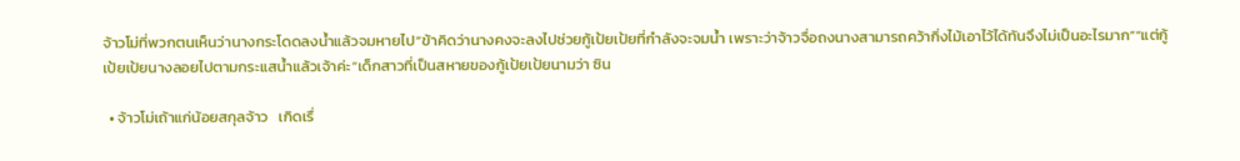จ้าวโม่ที่พวกตนเห็นว่านางกระโดดลงน้ำแล้วจมหายไป“ข้าคิดว่านางคงจะลงไปช่วยกู้เป้ยเป้ยที่กำลังจะจมน้ำ เพราะว่าจ้าวจื่อถงนางสามารถคว้ากิ่งไม้เอาไว้ได้ทันจึงไม่เป็นอะไรมาก”“แต่กู้เป้ยเป้ยนางลอยไปตามกระแสน้ำแล้วเจ้าค่ะ”เด็กสาวที่เป็นสหายของกู้เป้ยเป้ยนามว่า ซิน

  • จ้าวโม่เถ้าแก่น้อยสกุลจ้าว   เกิดเรื่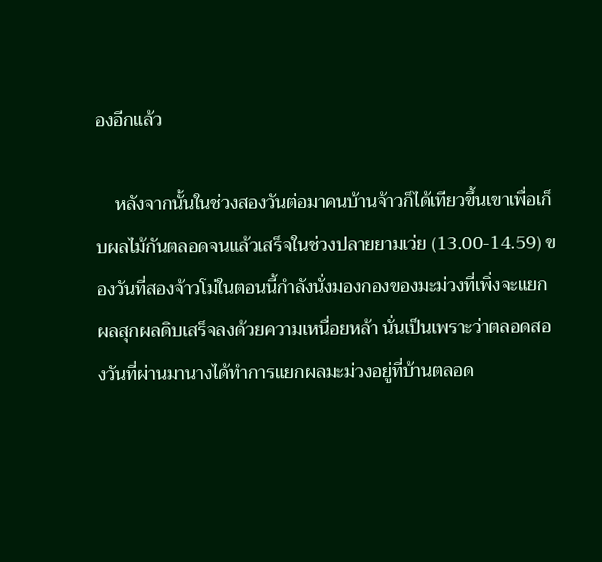องอีกแล้ว

    หลังจากนั้นในช่วงสองวันต่อมาคนบ้านจ้าวก็ได้เทียวขึ้นเขาเพื่อเก็บผลไม้กันตลอดจนแล้วเสร็จในช่วงปลายยามเว่ย (13.00-14.59) ของวันที่สองจ้าวโม่ในตอนนี้กำลังนั่งมองกองของมะม่วงที่เพิ่งจะแยกผลสุกผลดิบเสร็จลงด้วยความเหนื่อยหล้า นั่นเป็นเพราะว่าตลอดสองวันที่ผ่านมานางได้ทำการแยกผลมะม่วงอยู่ที่บ้านตลอด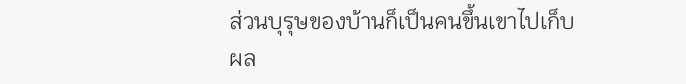ส่วนบุรุษของบ้านก็เป็นคนขึ้นเขาไปเก็บผล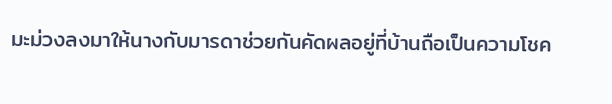มะม่วงลงมาให้นางกับมารดาช่วยกันคัดผลอยู่ที่บ้านถือเป็นความโชค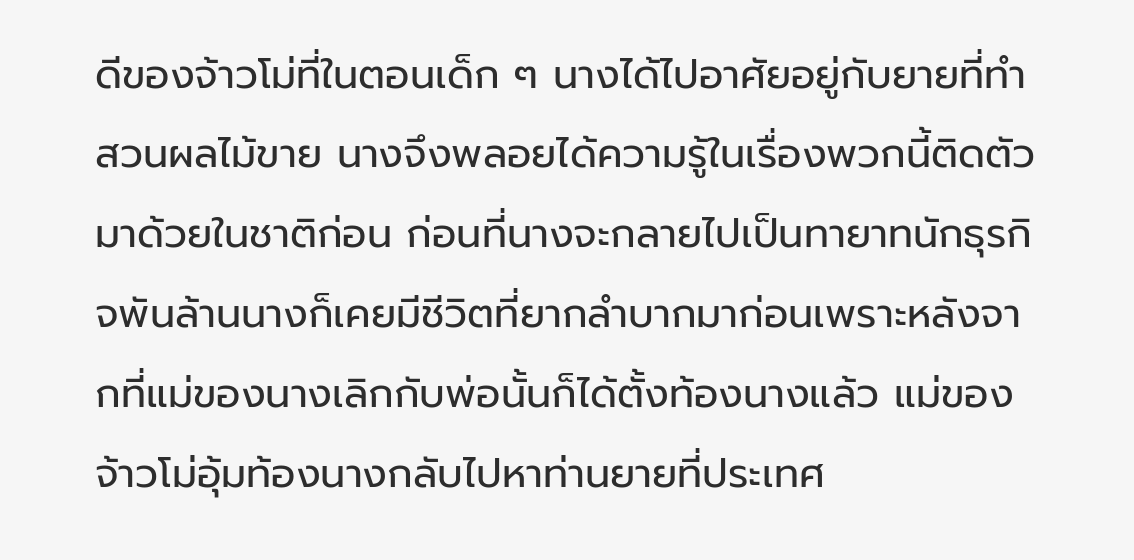ดีของจ้าวโม่ที่ในตอนเด็ก ๆ นางได้ไปอาศัยอยู่กับยายที่ทำสวนผลไม้ขาย นางจึงพลอยได้ความรู้ในเรื่องพวกนี้ติดตัวมาด้วยในชาติก่อน ก่อนที่นางจะกลายไปเป็นทายาทนักธุรกิจพันล้านนางก็เคยมีชีวิตที่ยากลำบากมาก่อนเพราะหลังจากที่แม่ของนางเลิกกับพ่อนั้นก็ได้ตั้งท้องนางแล้ว แม่ของจ้าวโม่อุ้มท้องนางกลับไปหาท่านยายที่ประเทศ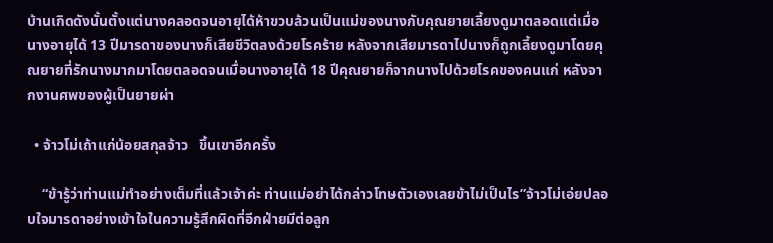บ้านเกิดดังนั้นตั้งแต่นางคลอดจนอายุได้ห้าขวบล้วนเป็นแม่ของนางกับคุณยายเลี้ยงดูมาตลอดแต่เมื่อนางอายุได้ 13 ปีมารดาของนางก็เสียชีวิตลงด้วยโรคร้าย หลังจากเสียมารดาไปนางก็ถูกเลี้ยงดูมาโดยคุณยายที่รักนางมากมาโดยตลอดจนเมื่อนางอายุได้ 18 ปีคุณยายก็จากนางไปด้วยโรคของคนแก่ หลังจากงานศพของผู้เป็นยายผ่า

  • จ้าวโม่เถ้าแก่น้อยสกุลจ้าว   ขึ้นเขาอีกครั้ง

    “ข้ารู้ว่าท่านแม่ทำอย่างเต็มที่แล้วเจ้าค่ะ ท่านแม่อย่าได้กล่าวโทษตัวเองเลยข้าไม่เป็นไร”จ้าวโม่เอ่ยปลอบใจมารดาอย่างเข้าใจในความรู้สึกผิดที่อีกฝ่ายมีต่อลูก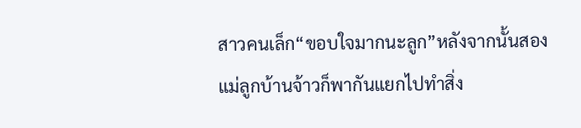สาวคนเล็ก“ขอบใจมากนะลูก”หลังจากนั้นสองแม่ลูกบ้านจ้าวก็พากันแยกไปทำสิ่ง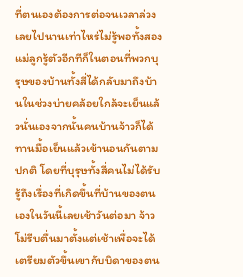ที่ตนเองต้องการต่อจนเวลาล่วงเลยไปนานเท่าไหร่ไม่รู้พอทั้งสองแม่ลูกรู้ตัวอีกทีก็ในตอนที่พวกบุรุษของบ้านทั้งสี่ได้กลับมาถึงบ้านในช่วงบ่ายคล้อยใกล้จะเย็นแล้วนั่นเองจากนั้นคนบ้านจ้าวก็ได้ทานมื้อเย็นแล้วเข้านอนกันตามปกติ โดยที่บุรุษทั้งสี่คนไม่ได้รับรู้ถึงเรื่องที่เกิดขึ้นที่บ้านของตนเองในวันนี้เลยเช้าวันต่อมา จ้าวโม่รีบตื่นมาตั้งแต่เช้าเพื่อจะได้เตรียมตัวขึ้นเขากับบิดาของตน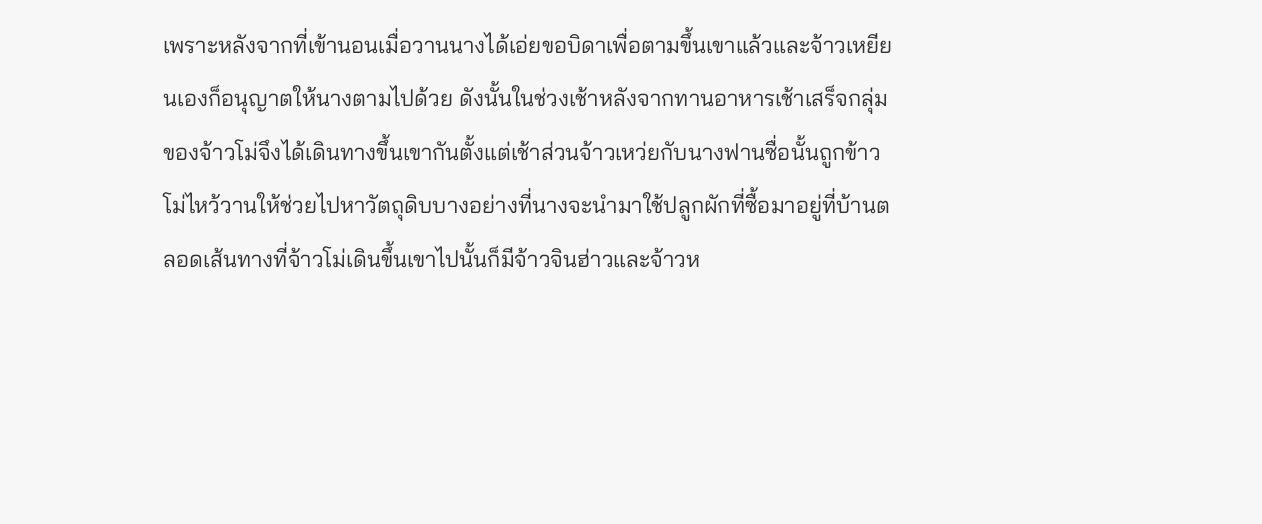เพราะหลังจากที่เข้านอนเมื่อวานนางได้เอ่ยขอบิดาเพื่อตามขึ้นเขาแล้วและจ้าวเหยียนเองก็อนุญาตให้นางตามไปด้วย ดังนั้นในช่วงเช้าหลังจากทานอาหารเช้าเสร็จกลุ่มของจ้าวโม่จึงได้เดินทางขึ้นเขากันตั้งแต่เช้าส่วนจ้าวเหว่ยกับนางฟานซื่อนั้นถูกข้าวโม่ไหว้วานให้ช่วยไปหาวัตถุดิบบางอย่างที่นางจะนำมาใช้ปลูกผักที่ซื้อมาอยู่ที่บ้านตลอดเส้นทางที่จ้าวโม่เดินขึ้นเขาไปนั้นก็มีจ้าวจินฮ่าวและจ้าวห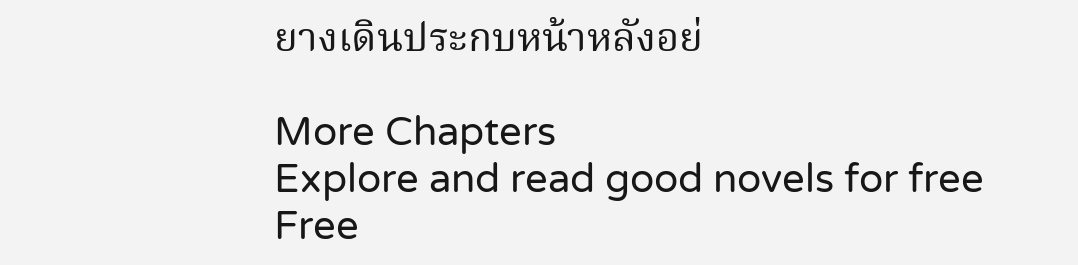ยางเดินประกบหน้าหลังอย่

More Chapters
Explore and read good novels for free
Free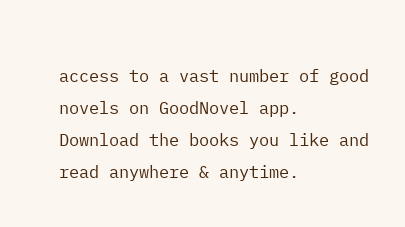access to a vast number of good novels on GoodNovel app. Download the books you like and read anywhere & anytime.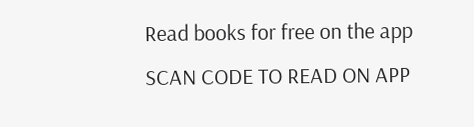Read books for free on the app
SCAN CODE TO READ ON APP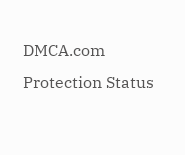DMCA.com Protection Status